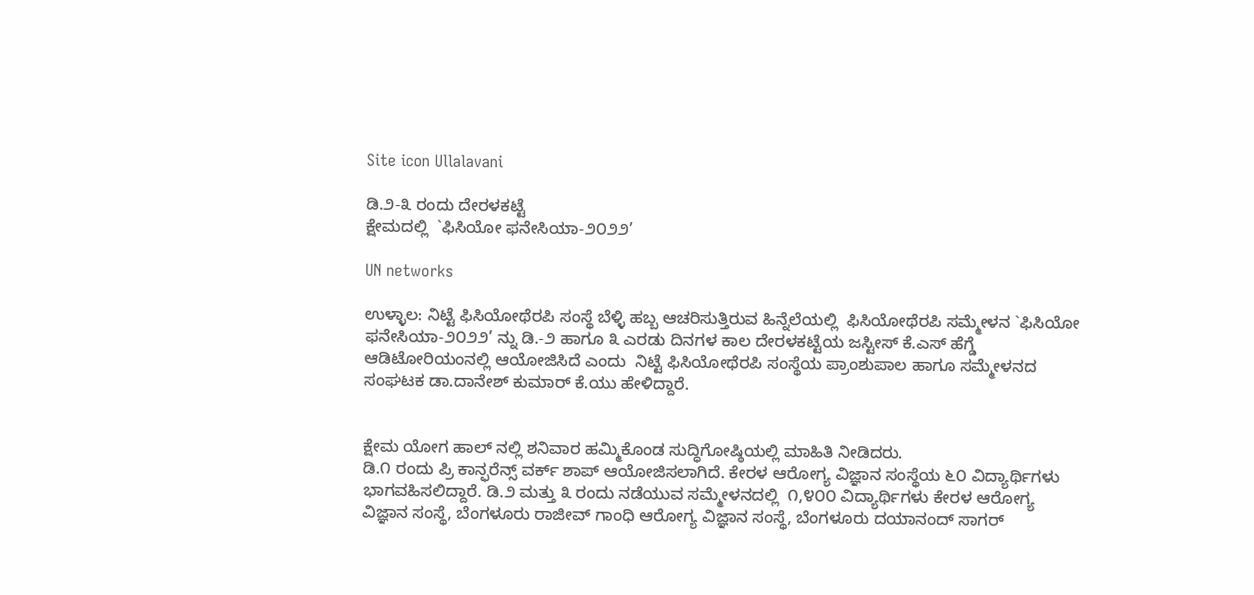Site icon Ullalavani

ಡಿ.೨-೩ ರಂದು ದೇರಳಕಟ್ಟೆ
ಕ್ಷೇಮದಲ್ಲಿ  `ಫಿಸಿಯೋ ಫನೇಸಿಯಾ-೨೦೨೨’

UN networks

ಉಳ್ಳಾಲ: ನಿಟ್ಟೆ ಫಿಸಿಯೋಥೆರಪಿ ಸಂಸ್ಥೆ ಬೆಳ್ಳಿ ಹಬ್ಬ ಆಚರಿಸುತ್ತಿರುವ ಹಿನ್ನೆಲೆಯಲ್ಲಿ  ಫಿಸಿಯೋಥೆರಪಿ ಸಮ್ಮೇಳನ `ಫಿಸಿಯೋ ಫನೇಸಿಯಾ-೨೦೨೨’ ನ್ನು ಡಿ.-೨ ಹಾಗೂ ೩ ಎರಡು ದಿನಗಳ ಕಾಲ ದೇರಳಕಟ್ಟೆಯ ಜಸ್ಟೀಸ್ ಕೆ.ಎಸ್ ಹೆಗ್ಡೆ ಆಡಿಟೋರಿಯಂನಲ್ಲಿ ಆಯೋಜಿಸಿದೆ ಎಂದು  ನಿಟ್ಟೆ ಫಿಸಿಯೋಥೆರಪಿ ಸಂಸ್ಥೆಯ ಪ್ರಾಂಶುಪಾಲ ಹಾಗೂ ಸಮ್ಮೇಳನದ ಸಂಘಟಕ ಡಾ.ದಾನೇಶ್ ಕುಮಾರ್ ಕೆ.ಯು ಹೇಳಿದ್ದಾರೆ.


ಕ್ಷೇಮ ಯೋಗ ಹಾಲ್ ನಲ್ಲಿ ಶನಿವಾರ ಹಮ್ಮಿಕೊಂಡ ಸುದ್ಧಿಗೋಷ್ಠಿಯಲ್ಲಿ ಮಾಹಿತಿ ನೀಡಿದರು.
ಡಿ.೧ ರಂದು ಪ್ರಿ ಕಾನ್ಫರೆನ್ಸ್ ವರ್ಕ್ ಶಾಪ್ ಆಯೋಜಿಸಲಾಗಿದೆ. ಕೇರಳ ಆರೋಗ್ಯ ವಿಜ್ಞಾನ ಸಂಸ್ಥೆಯ ೬೦ ವಿದ್ಯಾರ್ಥಿಗಳು ಭಾಗವಹಿಸಲಿದ್ದಾರೆ. ಡಿ.೨ ಮತ್ತು ೩ ರಂದು ನಡೆಯುವ ಸಮ್ಮೇಳನದಲ್ಲಿ  ೧,೪೦೦ ವಿದ್ಯಾರ್ಥಿಗಳು ಕೇರಳ ಆರೋಗ್ಯ ವಿಜ್ಞಾನ ಸಂಸ್ಥೆ, ಬೆಂಗಳೂರು ರಾಜೀವ್ ಗಾಂಧಿ ಆರೋಗ್ಯ ವಿಜ್ಞಾನ ಸಂಸ್ಥೆ, ಬೆಂಗಳೂರು ದಯಾನಂದ್ ಸಾಗರ್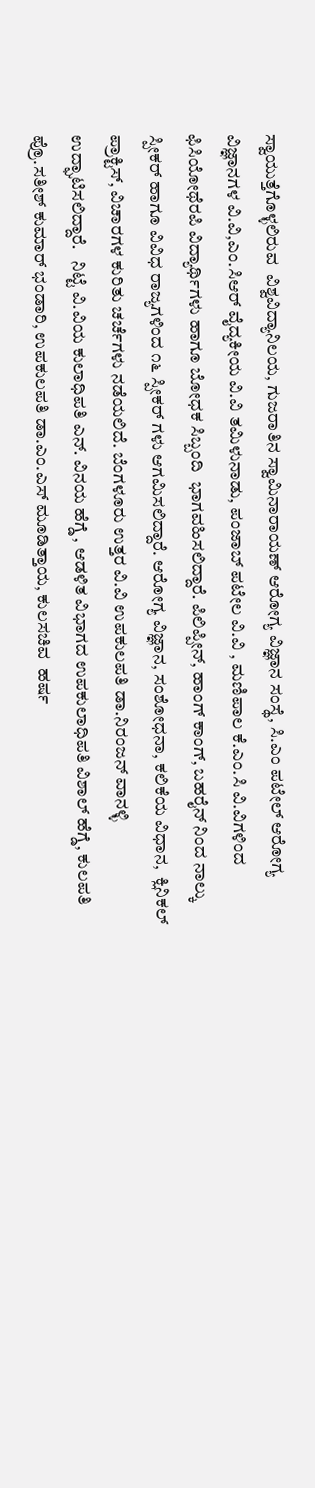ಸ್ವಾಯುತ್ತೆಗೊಳ್ಳಲಿರುವ  ವಿಶ್ವವಿದ್ಯಾನಿಲಯ, ಗುಜರಾತಿನ ಸ್ವಾಮಿನಾರಾಯಣ್ ಆರೋಗ್ಯ ವಿಜ್ಞಾನ ಸಂಸ್ಥೆ, ಸಿ.ಎಂ ಪಟೇಲ್ ಆರೋಗ್ಯ ವಿಜ್ಞಾನಗಳ ವಿ.ವಿ,ಎಂ.ಸಿಆರ್ ವೈದ್ಯಕೀಯ ವಿ.ವಿ ತಮಿಳುನಾಡು, ಪಂಜಾಬ್ ಪಟೇಲ ವಿ.ವಿ , ಮಣಿಪಾಲ ಕೆ.ಎಂ.ಸಿ ವಿ.ವಿಗಳಿಂದ ಫಿಸಿಯೋಥೆರಪಿ ವಿದ್ಯಾರ್ಥಿಗಳು ಹಾಗೂ ಬೋಧಕ ಸಿಬ್ಬಂದಿ  ಭಾಗವಹಿಸಲಿದ್ದಾರೆ. ಪಿಲಿಪ್ಪೀನ್, ಹಾಂಗ್ ಕಾಂಗ್, ಬಹರೈನ್ ನಿಂದ ನಾಲ್ಕು ಸ್ಪೀಕರ್ ಹಾಗೂ ವಿವಿಧ ರಾಜ್ಯಗಳಿಂದ ೧೬ ಸ್ಪೀಕರ್ ಗಳು ಆಗಮಿಸಲಿದ್ದಾರೆ. ಆರೋಗ್ಯ ವಿಜ್ಞಾನ, ಸಂಶೋಧನಾ, ಕಲಿಕೆಯ ವಿಧಾನ,  ಕ್ಲಿನಿಕಲ್ ಪ್ರಾಕ್ಟಿಸ್, ವಿಚಾರಗಳ ಕುರಿತು ಚರ್ಚೆಗಳು ನಡೆಯಲಿದೆ. ಬೆಂಗಳೂರು ಉತ್ತರ ವಿ.ವಿ ಉಪಕುಲಪತಿ ಡಾ.ನಿರಂಜನ್ ವಾನಳ್ಳಿ ಉದ್ಘಾಟಿಸಲಿದ್ದಾರೆ.   ನಿಟ್ಟೆ ವಿ.ವಿಯ ಕುಲಾಧಿಪತಿ ಎನ್. ವಿನಯ ಹೆಗ್ಡೆ , ಆಡಳಿತ ವಿಭಾಗದ ಉಪಕುಲಾಧಿಪತಿ ವಿಶಾಲ್ ಹೆಗ್ಡೆ, ಕುಲಪತಿ ಪ್ರೊ.ಸತೀಶ್ ಕುಮಾರ್ ಭಂಡಾರಿ, ಉಪಕುಲಪತಿ ಡಾ.ಎಂ.ಎಸ್ ಮೂಡಿತ್ತಾಯ, ಕುಲಸಚಿವ  ಹರ್ಷ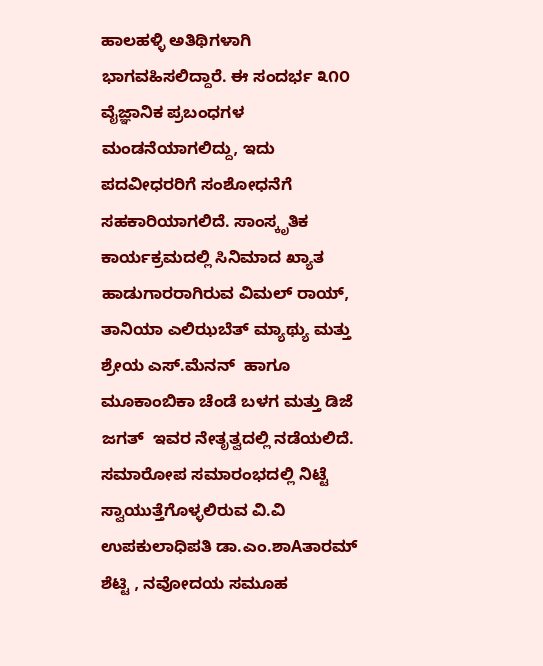ಹಾಲಹಳ್ಳಿ ಅತಿಥಿಗಳಾಗಿ ಭಾಗವಹಿಸಲಿದ್ದಾರೆ. ಈ ಸಂದರ್ಭ ೩೧೦ ವೈಜ್ಞಾನಿಕ ಪ್ರಬಂಧಗಳ ಮಂಡನೆಯಾಗಲಿದ್ದು, ಇದು ಪದವೀಧರರಿಗೆ ಸಂಶೋಧನೆಗೆ ಸಹಕಾರಿಯಾಗಲಿದೆ. ಸಾಂಸ್ಕೃತಿಕ ಕಾರ್ಯಕ್ರಮದಲ್ಲಿ ಸಿನಿಮಾದ ಖ್ಯಾತ ಹಾಡುಗಾರರಾಗಿರುವ ವಿಮಲ್ ರಾಯ್, ತಾನಿಯಾ ಎಲಿಝಬೆತ್ ಮ್ಯಾಥ್ಯು ಮತ್ತು ಶ್ರೇಯ ಎಸ್.ಮೆನನ್  ಹಾಗೂ  ಮೂಕಾಂಬಿಕಾ ಚೆಂಡೆ ಬಳಗ ಮತ್ತು ಡಿಜೆ ಜಗತ್  ಇವರ ನೇತೃತ್ವದಲ್ಲಿ ನಡೆಯಲಿದೆ.
ಸಮಾರೋಪ ಸಮಾರಂಭದಲ್ಲಿ ನಿಟ್ಟೆ ಸ್ವಾಯುತ್ತೆಗೊಳ್ಳಲಿರುವ ವಿ.ವಿ ಉಪಕುಲಾಧಿಪತಿ ಡಾ.ಎಂ.ಶಾAತಾರಮ್ ಶೆಟ್ಟಿ , ನವೋದಯ ಸಮೂಹ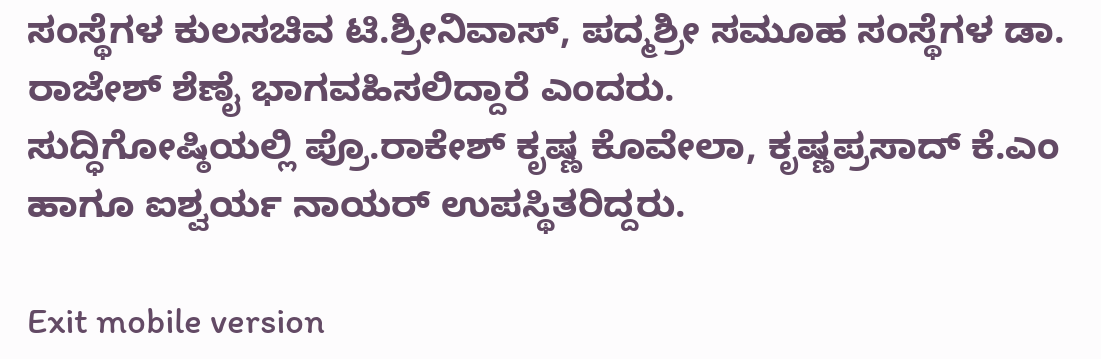ಸಂಸ್ಥೆಗಳ ಕುಲಸಚಿವ ಟಿ.ಶ್ರೀನಿವಾಸ್, ಪದ್ಮಶ್ರೀ ಸಮೂಹ ಸಂಸ್ಥೆಗಳ ಡಾ. ರಾಜೇಶ್ ಶೆಣೈ ಭಾಗವಹಿಸಲಿದ್ದಾರೆ ಎಂದರು.
ಸುದ್ಧಿಗೋಷ್ಠಿಯಲ್ಲಿ ಪ್ರೊ.ರಾಕೇಶ್ ಕೃಷ್ಣ ಕೊವೇಲಾ, ಕೃಷ್ಣಪ್ರಸಾದ್ ಕೆ.ಎಂ ಹಾಗೂ ಐಶ್ವರ್ಯ ನಾಯರ್ ಉಪಸ್ಥಿತರಿದ್ದರು.

Exit mobile version